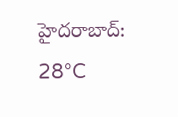హైదరాబాద్: 28°C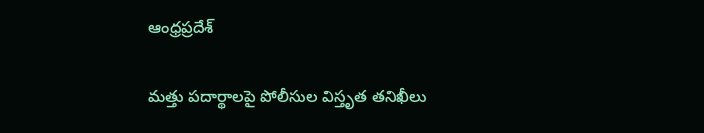ఆంధ్రప్రదేశ్

మత్తు పదార్థాలపై పోలీసుల విస్తృత తనిఖీలు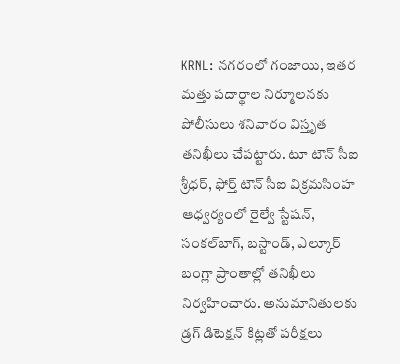KRNL: నగరంలో గంజాయి, ఇతర మత్తు పదార్థాల నిర్మూలనకు పోలీసులు శనివారం విస్తృత తనిఖీలు చేపట్టారు. టూ టౌన్ సీఐ శ్రీధర్, ఫోర్త్ టౌన్ సీఐ విక్రమసింహ ఆధ్వర్యంలో రైల్వే స్టేషన్, సంకల్‌బాగ్, బస్టాండ్, ఎల్కూర్ బంగ్లా ప్రాంతాల్లో తనిఖీలు నిర్వహించారు. అనుమానితులకు డ్రగ్ డిటెక్షన్ కిట్లతో పరీక్షలు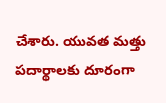చేశారు. యువత మత్తు పదార్థాలకు దూరంగా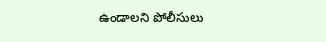ఉండాలని పోలీసులు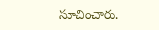సూచించారు.